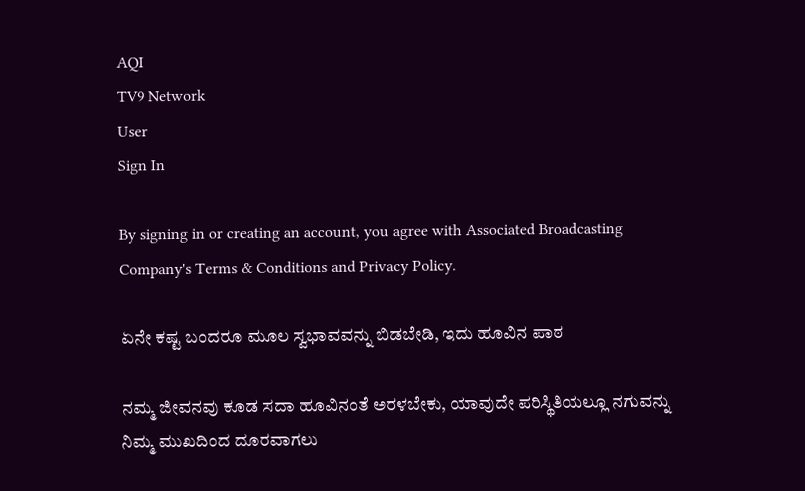AQI
TV9 Network
User
Sign In

By signing in or creating an account, you agree with Associated Broadcasting Company's Terms & Conditions and Privacy Policy.

ಏನೇ ಕಷ್ಟ ಬಂದರೂ ಮೂಲ ಸ್ವಭಾವವನ್ನು ಬಿಡಬೇಡಿ, ಇದು ಹೂವಿನ ಪಾಠ

ನಮ್ಮ ಜೀವನವು ಕೂಡ ಸದಾ ಹೂವಿನಂತೆ ಅರಳಬೇಕು, ಯಾವುದೇ ಪರಿಸ್ಥಿತಿಯಲ್ಲೂ ನಗುವನ್ನು ನಿಮ್ಮ ಮುಖದಿಂದ ದೂರವಾಗಲು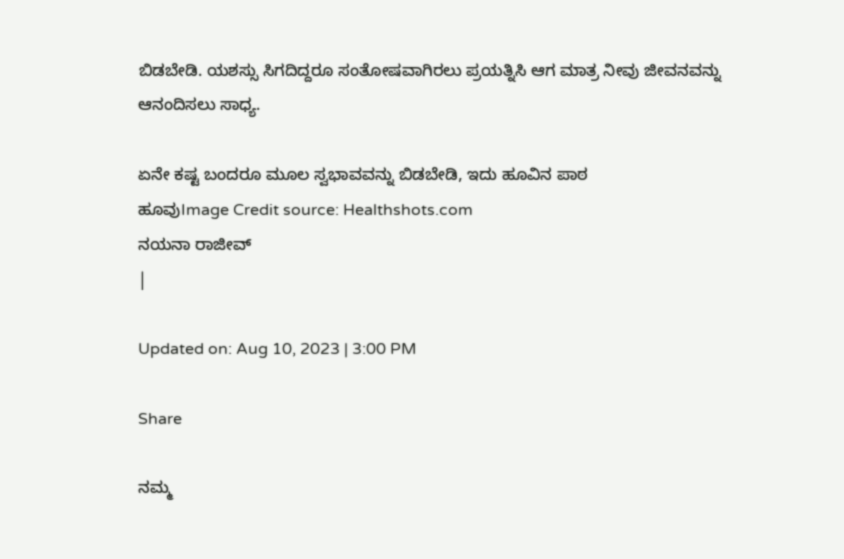ಬಿಡಬೇಡಿ. ಯಶಸ್ಸು ಸಿಗದಿದ್ದರೂ ಸಂತೋಷವಾಗಿರಲು ಪ್ರಯತ್ನಿಸಿ ಆಗ ಮಾತ್ರ ನೀವು ಜೀವನವನ್ನು ಆನಂದಿಸಲು ಸಾಧ್ಯ.

ಏನೇ ಕಷ್ಟ ಬಂದರೂ ಮೂಲ ಸ್ವಭಾವವನ್ನು ಬಿಡಬೇಡಿ, ಇದು ಹೂವಿನ ಪಾಠ
ಹೂವುImage Credit source: Healthshots.com
ನಯನಾ ರಾಜೀವ್
|

Updated on: Aug 10, 2023 | 3:00 PM

Share

ನಮ್ಮ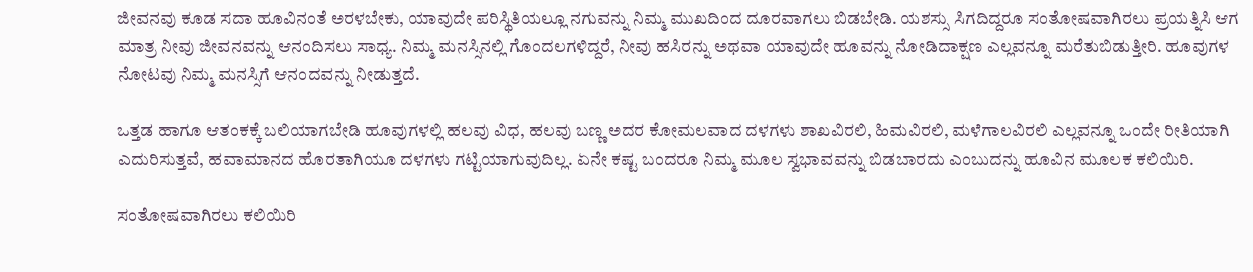ಜೀವನವು ಕೂಡ ಸದಾ ಹೂವಿನಂತೆ ಅರಳಬೇಕು, ಯಾವುದೇ ಪರಿಸ್ಥಿತಿಯಲ್ಲೂ ನಗುವನ್ನು ನಿಮ್ಮ ಮುಖದಿಂದ ದೂರವಾಗಲು ಬಿಡಬೇಡಿ. ಯಶಸ್ಸು ಸಿಗದಿದ್ದರೂ ಸಂತೋಷವಾಗಿರಲು ಪ್ರಯತ್ನಿಸಿ ಆಗ ಮಾತ್ರ ನೀವು ಜೀವನವನ್ನು ಆನಂದಿಸಲು ಸಾಧ್ಯ. ನಿಮ್ಮ ಮನಸ್ಸಿನಲ್ಲಿ ಗೊಂದಲಗಳಿದ್ದರೆ, ನೀವು ಹಸಿರನ್ನು ಅಥವಾ ಯಾವುದೇ ಹೂವನ್ನು ನೋಡಿದಾಕ್ಷಣ ಎಲ್ಲವನ್ನೂ ಮರೆತುಬಿಡುತ್ತೀರಿ. ಹೂವುಗಳ ನೋಟವು ನಿಮ್ಮ ಮನಸ್ಸಿಗೆ ಆನಂದವನ್ನು ನೀಡುತ್ತದೆ.

ಒತ್ತಡ ಹಾಗೂ ಆತಂಕಕ್ಕೆ ಬಲಿಯಾಗಬೇಡಿ ಹೂವುಗಳಲ್ಲಿ ಹಲವು ವಿಧ, ಹಲವು ಬಣ್ಣ ಅದರ ಕೋಮಲವಾದ ದಳಗಳು ಶಾಖವಿರಲಿ, ಹಿಮವಿರಲಿ, ಮಳೆಗಾಲವಿರಲಿ ಎಲ್ಲವನ್ನೂ ಒಂದೇ ರೀತಿಯಾಗಿ ಎದುರಿಸುತ್ತವೆ, ಹವಾಮಾನದ ಹೊರತಾಗಿಯೂ ದಳಗಳು ಗಟ್ಟಿಯಾಗುವುದಿಲ್ಲ. ಏನೇ ಕಷ್ಟ ಬಂದರೂ ನಿಮ್ಮ ಮೂಲ ಸ್ವಭಾವವನ್ನು ಬಿಡಬಾರದು ಎಂಬುದನ್ನು ಹೂವಿನ ಮೂಲಕ ಕಲಿಯಿರಿ.

ಸಂತೋಷವಾಗಿರಲು ಕಲಿಯಿರಿ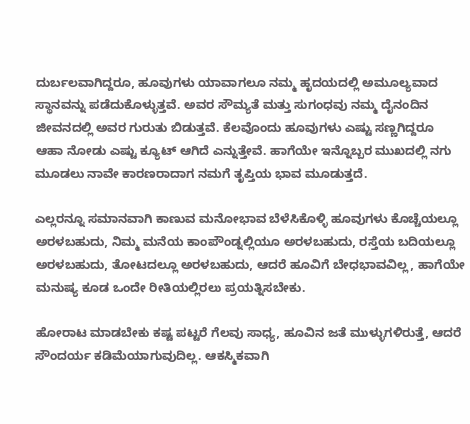ದುರ್ಬಲವಾಗಿದ್ದರೂ, ಹೂವುಗಳು ಯಾವಾಗಲೂ ನಮ್ಮ ಹೃದಯದಲ್ಲಿ ಅಮೂಲ್ಯವಾದ ಸ್ಥಾನವನ್ನು ಪಡೆದುಕೊಳ್ಳುತ್ತವೆ. ಅವರ ಸೌಮ್ಯತೆ ಮತ್ತು ಸುಗಂಧವು ನಮ್ಮ ದೈನಂದಿನ ಜೀವನದಲ್ಲಿ ಅವರ ಗುರುತು ಬಿಡುತ್ತವೆ. ಕೆಲವೊಂದು ಹೂವುಗಳು ಎಷ್ಟು ಸಣ್ಣಗಿದ್ದರೂ ಆಹಾ ನೋಡು ಎಷ್ಟು ಕ್ಯೂಟ್ ಆಗಿದೆ ಎನ್ನುತ್ತೇವೆ. ಹಾಗೆಯೇ ಇನ್ನೊಬ್ಬರ ಮುಖದಲ್ಲಿ ನಗು ಮೂಡಲು ನಾವೇ ಕಾರಣರಾದಾಗ ನಮಗೆ ತೃಪ್ತಿಯ ಭಾವ ಮೂಡುತ್ತದೆ.

ಎಲ್ಲರನ್ನೂ ಸಮಾನವಾಗಿ ಕಾಣುವ ಮನೋಭಾವ ಬೆಳೆಸಿಕೊಳ್ಳಿ ಹೂವುಗಳು ಕೊಚ್ಚೆಯಲ್ಲೂ ಅರಳಬಹುದು, ನಿಮ್ಮ ಮನೆಯ ಕಾಂಪೌಂಡ್ನಲ್ಲಿಯೂ ಅರಳಬಹುದು, ರಸ್ತೆಯ ಬದಿಯಲ್ಲೂ ಅರಳಬಹುದು, ತೋಟದಲ್ಲೂ ಅರಳಬಹುದು, ಆದರೆ ಹೂವಿಗೆ ಬೇಧಭಾವವಿಲ್ಲ, ಹಾಗೆಯೇ ಮನುಷ್ಯ ಕೂಡ ಒಂದೇ ರೀತಿಯಲ್ಲಿರಲು ಪ್ರಯತ್ನಿಸಬೇಕು.

ಹೋರಾಟ ಮಾಡಬೇಕು ಕಷ್ಟ ಪಟ್ಟರೆ ಗೆಲವು ಸಾಧ್ಯ, ಹೂವಿನ ಜತೆ ಮುಳ್ಳುಗಳಿರುತ್ತೆ, ಆದರೆ ಸೌಂದರ್ಯ ಕಡಿಮೆಯಾಗುವುದಿಲ್ಲ. ಆಕಸ್ಮಿಕವಾಗಿ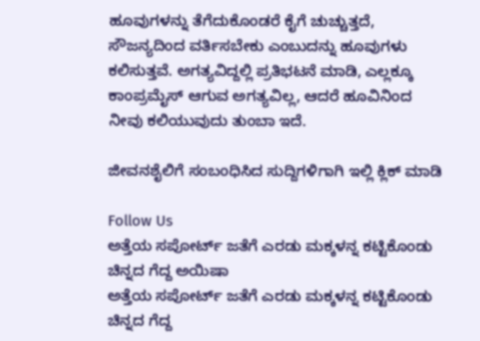ಹೂವುಗಳನ್ನು ತೆಗೆದುಕೊಂಡರೆ ಕೈಗೆ ಚುಚ್ಚುತ್ತದೆ, ಸೌಜನ್ಯದಿಂದ ವರ್ತಿಸಬೇಕು ಎಂಬುದನ್ನು ಹೂವುಗಳು ಕಲಿಸುತ್ತವೆ. ಅಗತ್ಯವಿದ್ದಲ್ಲಿ ಪ್ರತಿಭಟನೆ ಮಾಡಿ, ಎಲ್ಲಕ್ಕೂ ಕಾಂಪ್ರಮೈಸ್ ಆಗುವ ಅಗತ್ಯವಿಲ್ಲ, ಆದರೆ ಹೂವಿನಿಂದ ನೀವು ಕಲಿಯುವುದು ತುಂಬಾ ಇದೆ.

ಜೀವನಶೈಲಿಗೆ ಸಂಬಂಧಿಸಿದ ಸುದ್ದಿಗಳಿಗಾಗಿ ಇಲ್ಲಿ ಕ್ಲಿಕ್ ಮಾಡಿ

Follow Us
ಅತ್ತೆಯ ಸಪೋರ್ಟ್ ಜತೆಗೆ ಎರಡು ಮಕ್ಕಳನ್ನ ಕಟ್ಟಿಕೊಂಡು ಚಿನ್ನದ ಗೆದ್ದ ಅಯಿಷಾ
ಅತ್ತೆಯ ಸಪೋರ್ಟ್ ಜತೆಗೆ ಎರಡು ಮಕ್ಕಳನ್ನ ಕಟ್ಟಿಕೊಂಡು ಚಿನ್ನದ ಗೆದ್ದ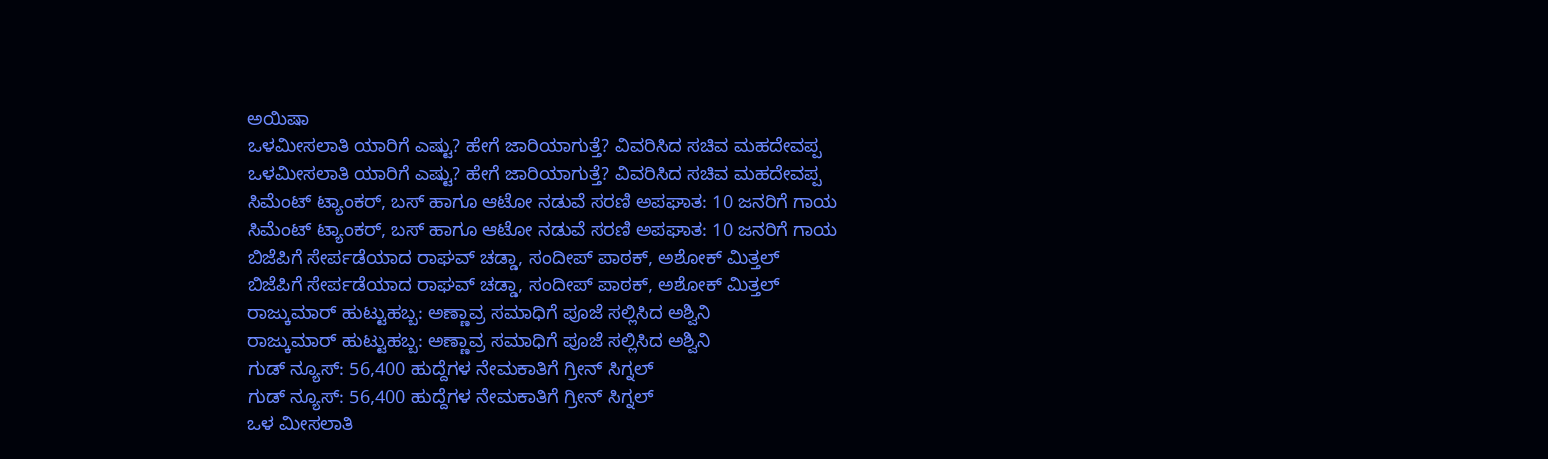ಅಯಿಷಾ
ಒಳಮೀಸಲಾತಿ ಯಾರಿಗೆ ಎಷ್ಟು? ಹೇಗೆ ಜಾರಿಯಾಗುತ್ತೆ? ವಿವರಿಸಿದ ಸಚಿವ ಮಹದೇವಪ್ಪ
ಒಳಮೀಸಲಾತಿ ಯಾರಿಗೆ ಎಷ್ಟು? ಹೇಗೆ ಜಾರಿಯಾಗುತ್ತೆ? ವಿವರಿಸಿದ ಸಚಿವ ಮಹದೇವಪ್ಪ
ಸಿಮೆಂಟ್ ಟ್ಯಾಂಕರ್, ಬಸ್ ಹಾಗೂ ಆಟೋ ನಡುವೆ ಸರಣಿ ಅಪಘಾತ: 10 ಜನರಿಗೆ ಗಾಯ
ಸಿಮೆಂಟ್ ಟ್ಯಾಂಕರ್, ಬಸ್ ಹಾಗೂ ಆಟೋ ನಡುವೆ ಸರಣಿ ಅಪಘಾತ: 10 ಜನರಿಗೆ ಗಾಯ
ಬಿಜೆಪಿಗೆ ಸೇರ್ಪಡೆಯಾದ ರಾಘವ್ ಚಡ್ಡಾ, ಸಂದೀಪ್ ಪಾಠಕ್, ಅಶೋಕ್ ಮಿತ್ತಲ್
ಬಿಜೆಪಿಗೆ ಸೇರ್ಪಡೆಯಾದ ರಾಘವ್ ಚಡ್ಡಾ, ಸಂದೀಪ್ ಪಾಠಕ್, ಅಶೋಕ್ ಮಿತ್ತಲ್
ರಾಜ್ಕುಮಾರ್ ಹುಟ್ಟುಹಬ್ಬ: ಅಣ್ಣಾವ್ರ ಸಮಾಧಿಗೆ ಪೂಜೆ ಸಲ್ಲಿಸಿದ ಅಶ್ವಿನಿ
ರಾಜ್ಕುಮಾರ್ ಹುಟ್ಟುಹಬ್ಬ: ಅಣ್ಣಾವ್ರ ಸಮಾಧಿಗೆ ಪೂಜೆ ಸಲ್ಲಿಸಿದ ಅಶ್ವಿನಿ
ಗುಡ್ ನ್ಯೂಸ್: 56,400 ಹುದ್ದೆಗಳ ನೇಮಕಾತಿಗೆ ಗ್ರೀನ್ ಸಿಗ್ನಲ್
ಗುಡ್ ನ್ಯೂಸ್: 56,400 ಹುದ್ದೆಗಳ ನೇಮಕಾತಿಗೆ ಗ್ರೀನ್ ಸಿಗ್ನಲ್
ಒಳ ಮೀಸಲಾತಿ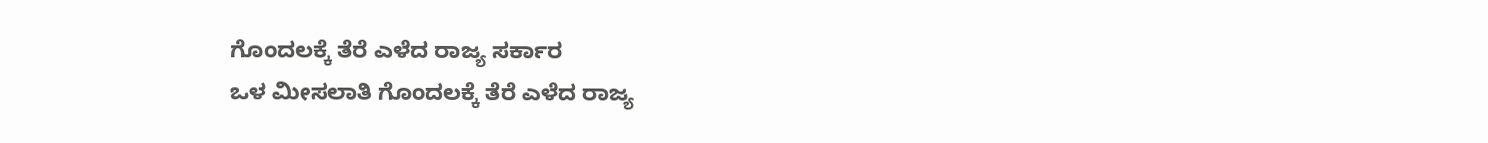ಗೊಂದಲಕ್ಕೆ ತೆರೆ ಎಳೆದ ರಾಜ್ಯ ಸರ್ಕಾರ
ಒಳ ಮೀಸಲಾತಿ ಗೊಂದಲಕ್ಕೆ ತೆರೆ ಎಳೆದ ರಾಜ್ಯ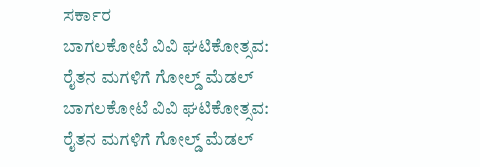ಸರ್ಕಾರ
ಬಾಗಲಕೋಟೆ ವಿವಿ ಘಟಿಕೋತ್ಸವ: ರೈತನ ಮಗಳಿಗೆ ಗೋಲ್ಡ್ ಮೆಡಲ್
ಬಾಗಲಕೋಟೆ ವಿವಿ ಘಟಿಕೋತ್ಸವ: ರೈತನ ಮಗಳಿಗೆ ಗೋಲ್ಡ್ ಮೆಡಲ್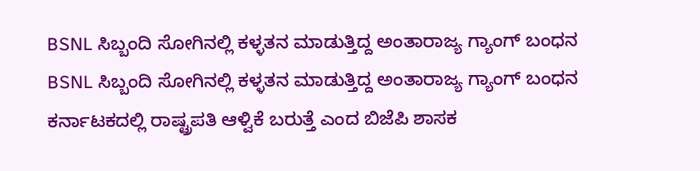BSNL ಸಿಬ್ಬಂದಿ ಸೋಗಿನಲ್ಲಿ ಕಳ್ಳತನ ಮಾಡುತ್ತಿದ್ದ ಅಂತಾರಾಜ್ಯ ಗ್ಯಾಂಗ್ ಬಂಧನ
BSNL ಸಿಬ್ಬಂದಿ ಸೋಗಿನಲ್ಲಿ ಕಳ್ಳತನ ಮಾಡುತ್ತಿದ್ದ ಅಂತಾರಾಜ್ಯ ಗ್ಯಾಂಗ್ ಬಂಧನ
ಕರ್ನಾಟಕದಲ್ಲಿ ರಾಷ್ಟ್ರಪತಿ ಆಳ್ವಿಕೆ ಬರುತ್ತೆ ಎಂದ ಬಿಜೆಪಿ ಶಾಸಕ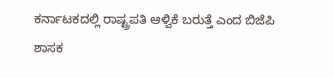ಕರ್ನಾಟಕದಲ್ಲಿ ರಾಷ್ಟ್ರಪತಿ ಆಳ್ವಿಕೆ ಬರುತ್ತೆ ಎಂದ ಬಿಜೆಪಿ ಶಾಸಕ